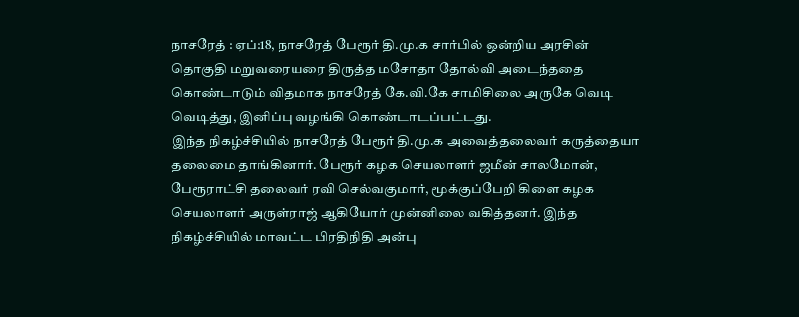நாசரேத் : ஏப்:18, நாசரேத் பேரூர் தி.மு.க சார்பில் ஒன்றிய அரசின் தொகுதி மறுவரையரை திருத்த மசோதா தோல்வி அடைந்ததை கொண்டாடும் விதமாக நாசரேத் கே.வி.கே சாமிசிலை அருகே வெடி வெடித்து, இனிப்பு வழங்கி கொண்டாடப்பட்டது.
இந்த நிகழ்ச்சியில் நாசரேத் பேரூர் தி.மு.க அவைத்தலைவர் கருத்தையா தலைமை தாங்கினார். பேரூர் கழக செயலாளர் ஜமீன் சாலமோன், பேரூராட்சி தலைவர் ரவி செல்வகுமார், மூக்குப்பேறி கிளை கழக செயலாளர் அருள்ராஜ் ஆகியோர் முன்னிலை வகித்தனர். இந்த நிகழ்ச்சியில் மாவட்ட பிரதிநிதி அன்பு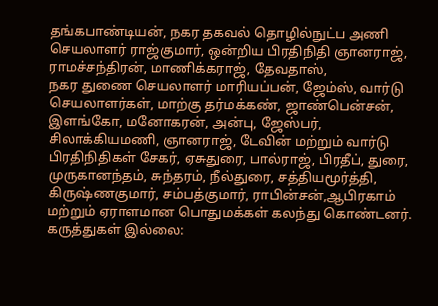தங்கபாண்டியன், நகர தகவல் தொழில்நுட்ப அணி செயலாளர் ராஜ்குமார், ஒன்றிய பிரதிநிதி ஞானராஜ், ராமச்சந்திரன், மாணிக்கராஜ், தேவதாஸ்,
நகர துணை செயலாளர் மாரியப்பன், ஜேம்ஸ், வார்டு செயலாளர்கள், மாற்கு தர்மக்கண், ஜாண்பென்சன், இளங்கோ, மனோகரன், அன்பு, ஜேஸ்பர், சிலாக்கியமணி, ஞானராஜ், டேவின் மற்றும் வார்டு பிரதிநிதிகள் சேகர், ஏசுதுரை, பால்ராஜ், பிரதீப், துரை, முருகானந்தம், சுந்தரம், நீல்துரை, சத்தியமூர்த்தி, கிருஷ்ணகுமார், சம்பத்குமார், ராபின்சன்,ஆபிரகாம் மற்றும் ஏராளமான பொதுமக்கள் கலந்து கொண்டனர்.
கருத்துகள் இல்லை: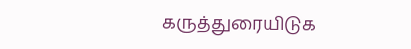கருத்துரையிடுக